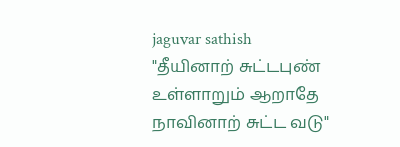jaguvar sathish
"தீயினாற் சுட்டபுண் உள்ளாறும் ஆறாதே நாவினாற் சுட்ட வடு"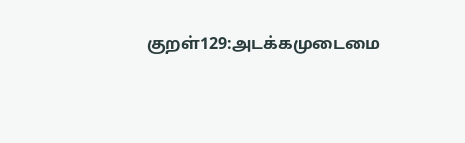குறள்129:அடக்கமுடைமை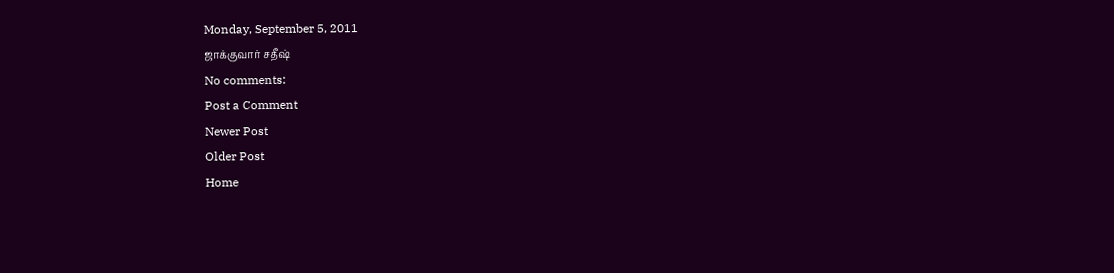Monday, September 5, 2011
ஜாக்குவார் சதீஷ்
No comments:
Post a Comment
Newer Post
Older Post
Home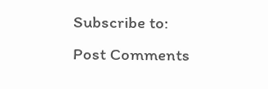Subscribe to:
Post Comments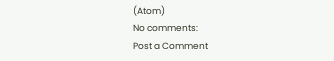(Atom)
No comments:
Post a Comment